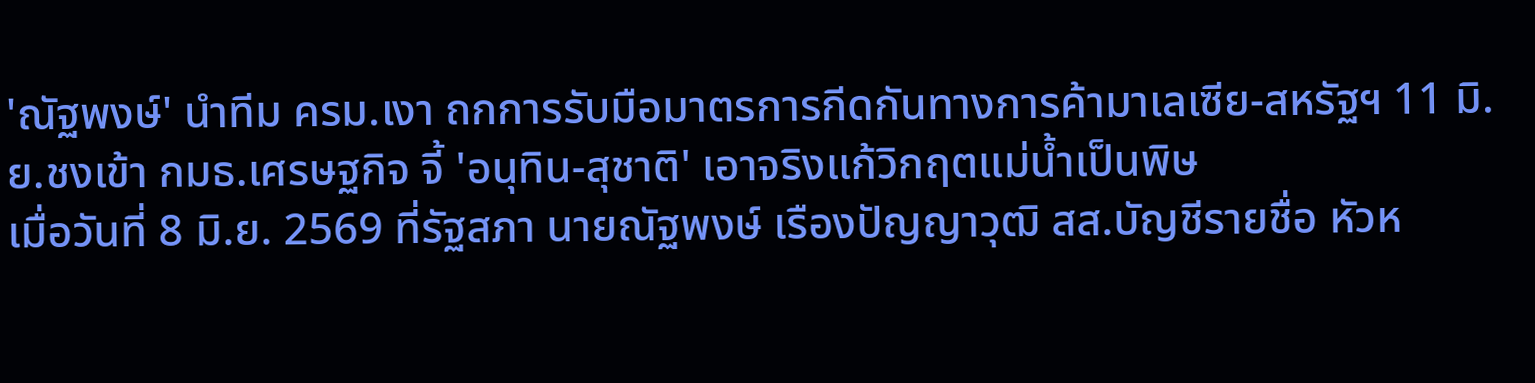'ณัฐพงษ์' นำทีม ครม.เงา ถกการรับมือมาตรการกีดกันทางการค้ามาเลเซีย-สหรัฐฯ 11 มิ.ย.ชงเข้า กมธ.เศรษฐกิจ จี้ 'อนุทิน-สุชาติ' เอาจริงแก้วิกฤตแม่น้ำเป็นพิษ
เมื่อวันที่ 8 มิ.ย. 2569 ที่รัฐสภา นายณัฐพงษ์ เรืองปัญญาวุฒิ สส.บัญชีรายชื่อ หัวห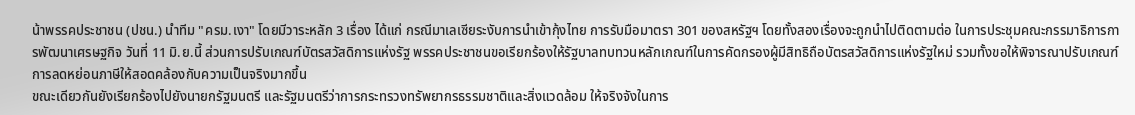น้าพรรคประชาชน (ปชน.) นำทีม "ครม.เงา" โดยมีวาระหลัก 3 เรื่อง ได้แก่ กรณีมาเลเซียระงับการนำเข้ากุ้งไทย การรับมือมาตรา 301 ของสหรัฐฯ โดยทั้งสองเรื่องจะถูกนำไปติดตามต่อ ในการประชุมคณะกรรมาธิการการพัฒนาเศรษฐกิจ วันที่ 11 มิ.ย.นี้ ส่วนการปรับเกณฑ์บัตรสวัสดิการแห่งรัฐ พรรคประชาชนขอเรียกร้องให้รัฐบาลทบทวนหลักเกณฑ์ในการคัดกรองผู้มีสิทธิถือบัตรสวัสดิการแห่งรัฐใหม่ รวมทั้งขอให้พิจารณาปรับเกณฑ์การลดหย่อนภาษีให้สอดคล้องกับความเป็นจริงมากขึ้น
ขณะเดียวกันยังเรียกร้องไปยังนายกรัฐมนตรี และรัฐมนตรีว่าการกระทรวงทรัพยากรธรรมชาติและสิ่งแวดล้อม ให้จริงจังในการ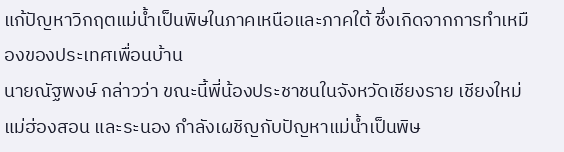แก้ปัญหาวิกฤตแม่น้ำเป็นพิษในภาคเหนือและภาคใต้ ซึ่งเกิดจากการทำเหมืองของประเทศเพื่อนบ้าน
นายณัฐพงษ์ กล่าวว่า ขณะนี้พี่น้องประชาชนในจังหวัดเชียงราย เชียงใหม่ แม่ฮ่องสอน และระนอง กำลังเผชิญกับปัญหาแม่น้ำเป็นพิษ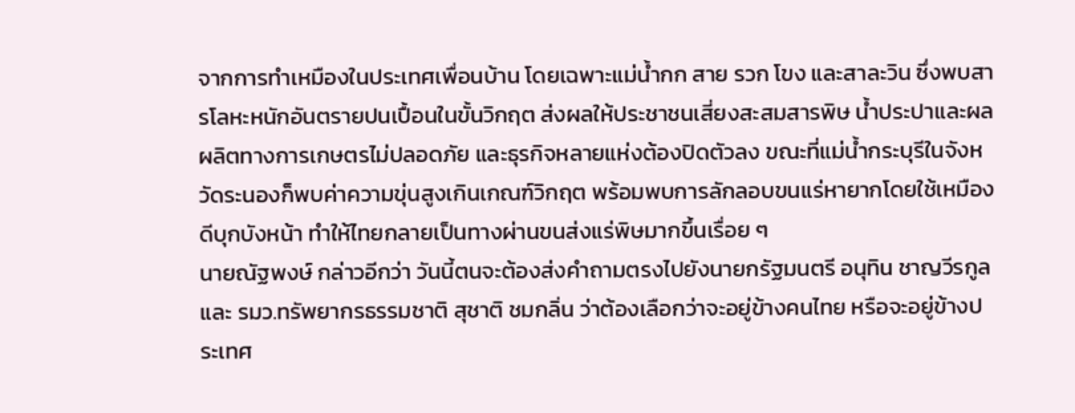จากการทำเหมืองในประเทศเพื่อนบ้าน โดยเฉพาะแม่น้ำกก สาย รวก โขง และสาละวิน ซึ่งพบสารโลหะหนักอันตรายปนเปื้อนในขั้นวิกฤต ส่งผลให้ประชาชนเสี่ยงสะสมสารพิษ น้ำประปาและผลผลิตทางการเกษตรไม่ปลอดภัย และธุรกิจหลายแห่งต้องปิดตัวลง ขณะที่แม่น้ำกระบุรีในจังหวัดระนองก็พบค่าความขุ่นสูงเกินเกณฑ์วิกฤต พร้อมพบการลักลอบขนแร่หายากโดยใช้เหมืองดีบุกบังหน้า ทำให้ไทยกลายเป็นทางผ่านขนส่งแร่พิษมากขึ้นเรื่อย ๆ
นายณัฐพงษ์ กล่าวอีกว่า วันนี้ตนจะต้องส่งคำถามตรงไปยังนายกรัฐมนตรี อนุทิน ชาญวีรกูล และ รมว.ทรัพยากรธรรมชาติ สุชาติ ชมกลิ่น ว่าต้องเลือกว่าจะอยู่ข้างคนไทย หรือจะอยู่ข้างประเทศ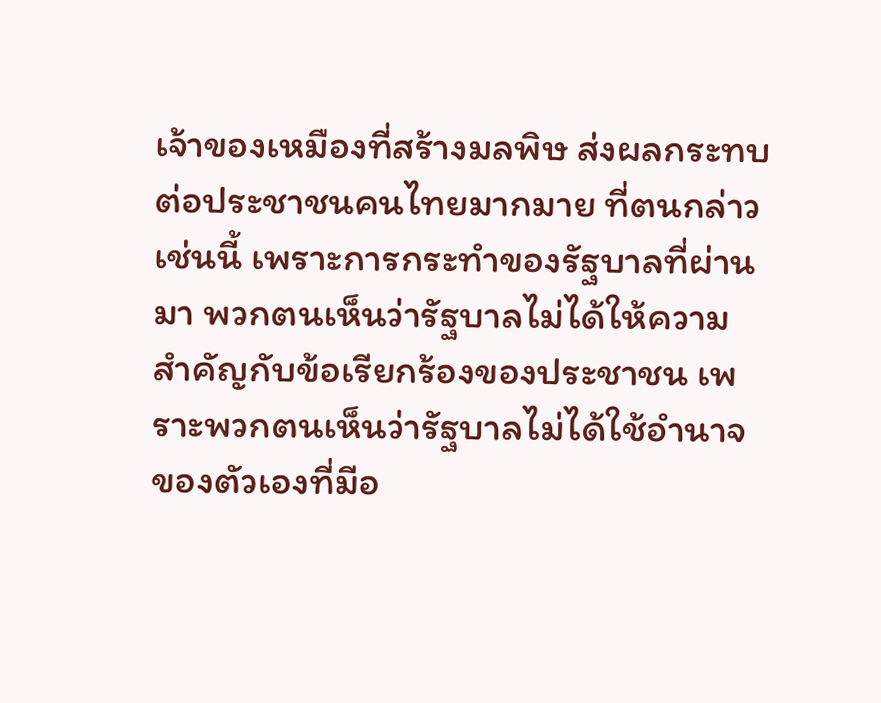เจ้าของเหมืองที่สร้างมลพิษ ส่งผลกระทบต่อประชาชนคนไทยมากมาย ที่ตนกล่าวเช่นนี้ เพราะการกระทำของรัฐบาลที่ผ่านมา พวกตนเห็นว่ารัฐบาลไม่ได้ให้ความสำคัญกับข้อเรียกร้องของประชาชน เพราะพวกตนเห็นว่ารัฐบาลไม่ได้ใช้อำนาจของตัวเองที่มีอ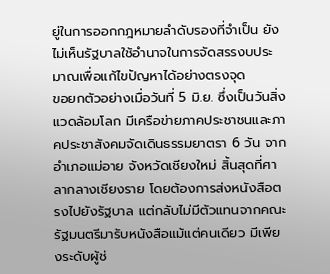ยู่ในการออกกฎหมายลำดับรองที่จำเป็น ยังไม่เห็นรัฐบาลใช้อำนาจในการจัดสรรงบประมาณเพื่อแก้ไขปัญหาได้อย่างตรงจุด
ขอยกตัวอย่างเมื่อวันที่ 5 มิ.ย. ซึ่งเป็นวันสิ่งแวดล้อมโลก มีเครือข่ายภาคประชาชนและภาคประชาสังคมจัดเดินธรรมยาตรา 6 วัน จากอำเภอแม่อาย จังหวัดเชียงใหม่ สิ้นสุดที่ศาลากลางเชียงราย โดยต้องการส่งหนังสือตรงไปยังรัฐบาล แต่กลับไม่มีตัวแทนจากคณะรัฐมนตรีมารับหนังสือแม้แต่คนเดียว มีเพียงระดับผู้ช่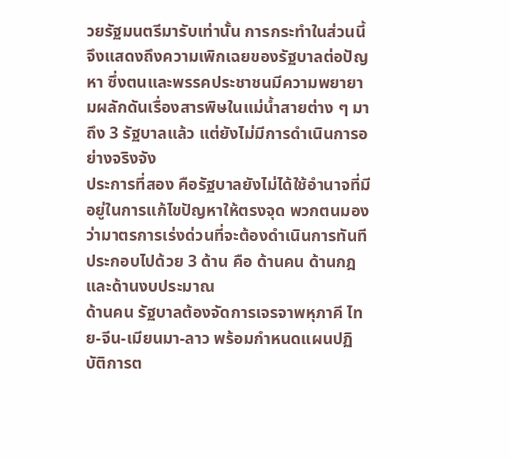วยรัฐมนตรีมารับเท่านั้น การกระทำในส่วนนี้จึงแสดงถึงความเพิกเฉยของรัฐบาลต่อปัญหา ซึ่งตนและพรรคประชาชนมีความพยายามผลักดันเรื่องสารพิษในแม่น้ำสายต่าง ๆ มาถึง 3 รัฐบาลแล้ว แต่ยังไม่มีการดำเนินการอย่างจริงจัง
ประการที่สอง คือรัฐบาลยังไม่ได้ใช้อำนาจที่มีอยู่ในการแก้ไขปัญหาให้ตรงจุด พวกตนมองว่ามาตรการเร่งด่วนที่จะต้องดำเนินการทันทีประกอบไปด้วย 3 ด้าน คือ ด้านคน ด้านกฎ และด้านงบประมาณ
ด้านคน รัฐบาลต้องจัดการเจรจาพหุภาคี ไทย-จีน-เมียนมา-ลาว พร้อมกำหนดแผนปฏิบัติการต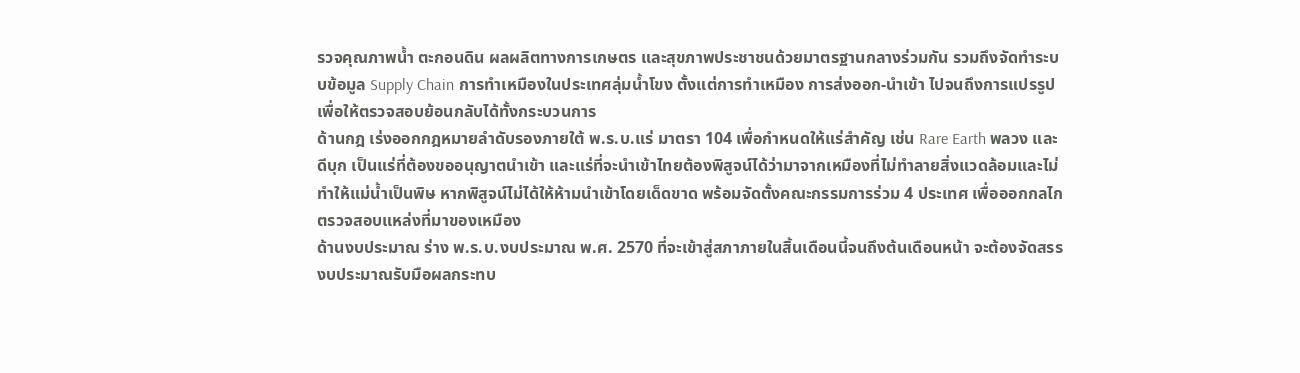รวจคุณภาพน้ำ ตะกอนดิน ผลผลิตทางการเกษตร และสุขภาพประชาชนด้วยมาตรฐานกลางร่วมกัน รวมถึงจัดทำระบบข้อมูล Supply Chain การทำเหมืองในประเทศลุ่มน้ำโขง ตั้งแต่การทำเหมือง การส่งออก-นำเข้า ไปจนถึงการแปรรูป เพื่อให้ตรวจสอบย้อนกลับได้ทั้งกระบวนการ
ด้านกฎ เร่งออกกฎหมายลำดับรองภายใต้ พ.ร.บ.แร่ มาตรา 104 เพื่อกำหนดให้แร่สำคัญ เช่น Rare Earth พลวง และดีบุก เป็นแร่ที่ต้องขออนุญาตนำเข้า และแร่ที่จะนำเข้าไทยต้องพิสูจน์ได้ว่ามาจากเหมืองที่ไม่ทำลายสิ่งแวดล้อมและไม่ทำให้แม่น้ำเป็นพิษ หากพิสูจน์ไม่ได้ให้ห้ามนำเข้าโดยเด็ดขาด พร้อมจัดตั้งคณะกรรมการร่วม 4 ประเทศ เพื่อออกกลไกตรวจสอบแหล่งที่มาของเหมือง
ด้านงบประมาณ ร่าง พ.ร.บ.งบประมาณ พ.ศ. 2570 ที่จะเข้าสู่สภาภายในสิ้นเดือนนี้จนถึงต้นเดือนหน้า จะต้องจัดสรรงบประมาณรับมือผลกระทบ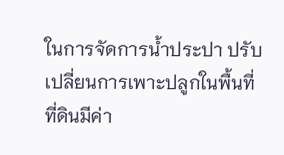ในการจัดการน้ำประปา ปรับเปลี่ยนการเพาะปลูกในพื้นที่ที่ดินมีค่า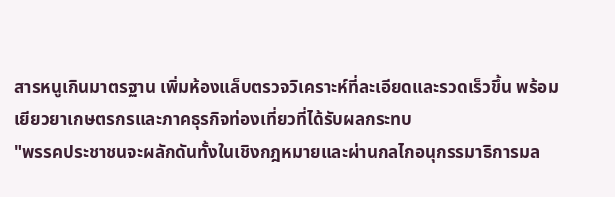สารหนูเกินมาตรฐาน เพิ่มห้องแล็บตรวจวิเคราะห์ที่ละเอียดและรวดเร็วขึ้น พร้อมเยียวยาเกษตรกรและภาคธุรกิจท่องเที่ยวที่ได้รับผลกระทบ
"พรรคประชาชนจะผลักดันทั้งในเชิงกฎหมายและผ่านกลไกอนุกรรมาธิการมล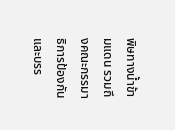พิษทางน้ำข้ามแดน รวมถึงคณะกรรมาธิการป้องกันและบรร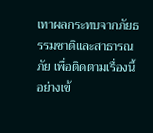เทาผลกระทบจากภัยธรรมชาติและสาธารณภัย เพื่อติดตามเรื่องนี้อย่างเข้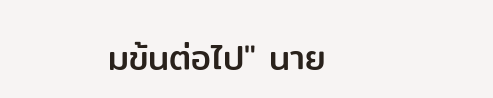มข้นต่อไป" นาย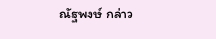ณัฐพงษ์ กล่าว